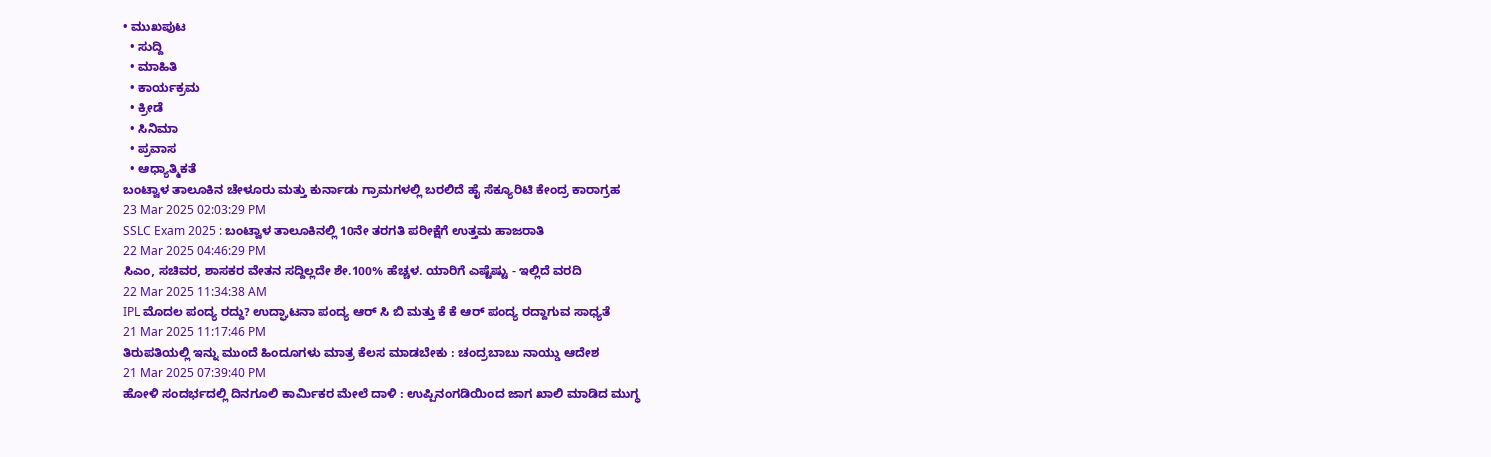• ಮುಖಪುಟ
  • ಸುದ್ದಿ
  • ಮಾಹಿತಿ
  • ಕಾರ್ಯಕ್ರಮ
  • ಕ್ರೀಡೆ
  • ಸಿನಿಮಾ
  • ಪ್ರವಾಸ
  • ಆಧ್ಯಾತ್ಮಿಕತೆ
ಬಂಟ್ವಾಳ ತಾಲೂಕಿನ ಚೇಳೂರು ಮತ್ತು ಕುರ್ನಾಡು ಗ್ರಾಮಗಳಲ್ಲಿ ಬರಲಿದೆ ಹೈ ಸೆಕ್ಯೂರಿಟಿ ಕೇಂದ್ರ ಕಾರಾಗ್ರಹ
23 Mar 2025 02:03:29 PM
SSLC Exam 2025 : ಬಂಟ್ವಾಳ ತಾಲೂಕಿನಲ್ಲಿ 10ನೇ ತರಗತಿ ಪರೀಕ್ಷೆಗೆ ಉತ್ತಮ ಹಾಜರಾತಿ
22 Mar 2025 04:46:29 PM
ಸಿಎಂ, ಸಚಿವರ, ಶಾಸಕರ ವೇತನ ಸದ್ದಿಲ್ಲದೇ ಶೇ.100% ಹೆಚ್ಚಳ. ಯಾರಿಗೆ ಎಷ್ಟೆಷ್ಟು - ಇಲ್ಲಿದೆ ವರದಿ
22 Mar 2025 11:34:38 AM
IPL ಮೊದಲ ಪಂದ್ಯ ರದ್ದು? ಉದ್ಘಾಟನಾ ಪಂದ್ಯ ಆರ್ ಸಿ ಬಿ ಮತ್ತು ಕೆ ಕೆ ಆರ್ ಪಂದ್ಯ ರದ್ದಾಗುವ ಸಾಧ್ಯತೆ
21 Mar 2025 11:17:46 PM
ತಿರುಪತಿಯಲ್ಲಿ ಇನ್ನು ಮುಂದೆ ಹಿಂದೂಗಳು ಮಾತ್ರ ಕೆಲಸ ಮಾಡಬೇಕು : ಚಂದ್ರಬಾಬು ನಾಯ್ಡು ಆದೇಶ
21 Mar 2025 07:39:40 PM
ಹೋಳಿ ಸಂದರ್ಭದಲ್ಲಿ ದಿನಗೂಲಿ ಕಾರ್ಮಿಕರ ಮೇಲೆ ದಾಳಿ : ಉಪ್ಪಿನಂಗಡಿಯಿಂದ ಜಾಗ ಖಾಲಿ ಮಾಡಿದ ಮುಗ್ಧ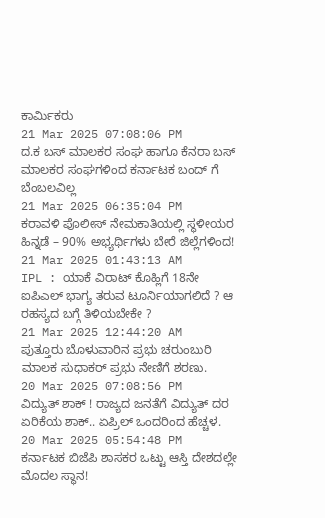ಕಾರ್ಮಿಕರು
21 Mar 2025 07:08:06 PM
ದ.ಕ ಬಸ್ ಮಾಲಕರ ಸಂಘ ಹಾಗೂ ಕೆನರಾ ಬಸ್ ಮಾಲಕರ ಸಂಘಗಳಿಂದ ಕರ್ನಾಟಕ ಬಂದ್ ಗೆ ಬೆಂಬಲವಿಲ್ಲ
21 Mar 2025 06:35:04 PM
ಕರಾವಳಿ ಪೊಲೀಸ್ ನೇಮಕಾತಿಯಲ್ಲಿ ಸ್ಥಳೀಯರ ಹಿನ್ನಡೆ – 90% ಅಭ್ಯರ್ಥಿಗಳು ಬೇರೆ ಜಿಲ್ಲೆಗಳಿಂದ!
21 Mar 2025 01:43:13 AM
IPL : ಯಾಕೆ ವಿರಾಟ್ ಕೊಹ್ಲಿಗೆ 18ನೇ ಐಪಿಎಲ್ ಭಾಗ್ಯ ತರುವ ಟೂರ್ನಿಯಾಗಲಿದೆ ? ಆ ರಹಸ್ಯದ ಬಗ್ಗೆ ತಿಳಿಯಬೇಕೇ ?
21 Mar 2025 12:44:20 AM
ಪುತ್ತೂರು ಬೊಳುವಾರಿನ ಪ್ರಭು ಚರುಂಬುರಿ ಮಾಲಕ ಸುಧಾಕರ್ ಪ್ರಭು ನೇಣಿಗೆ ಶರಣು.
20 Mar 2025 07:08:56 PM
ವಿದ್ಯುತ್ ಶಾಕ್ ! ರಾಜ್ಯದ ಜನತೆಗೆ ವಿದ್ಯುತ್ ದರ ಏರಿಕೆಯ ಶಾಕ್.. ಏಪ್ರಿಲ್ ಒಂದರಿಂದ ಹೆಚ್ಚಳ.
20 Mar 2025 05:54:48 PM
ಕರ್ನಾಟಕ ಬಿಜೆಪಿ ಶಾಸಕರ ಒಟ್ಟು ಆಸ್ತಿ ದೇಶದಲ್ಲೇ ಮೊದಲ ಸ್ಥಾನ!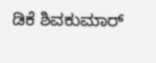ಡಿಕೆ ಶಿವಕುಮಾರ್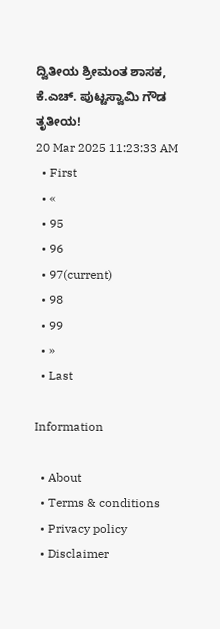ದ್ವಿತೀಯ ಶ್ರೀಮಂತ ಶಾಸಕ, ಕೆ.ಎಚ್. ಪುಟ್ಟಸ್ವಾಮಿ ಗೌಡ ತೃತೀಯ!
20 Mar 2025 11:23:33 AM
  • First
  • «
  • 95
  • 96
  • 97(current)
  • 98
  • 99
  • »
  • Last

Information

  • About
  • Terms & conditions
  • Privacy policy
  • Disclaimer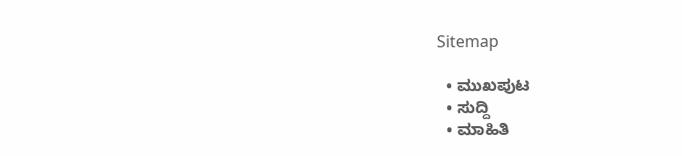Sitemap

  • ಮುಖಪುಟ
  • ಸುದ್ದಿ
  • ಮಾಹಿತಿ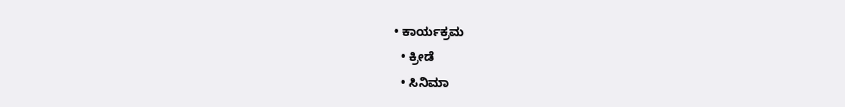• ಕಾರ್ಯಕ್ರಮ
  • ಕ್ರೀಡೆ
  • ಸಿನಿಮಾ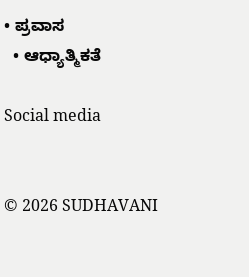• ಪ್ರವಾಸ
  • ಆಧ್ಯಾತ್ಮಿಕತೆ

Social media


© 2026 SUDHAVANI